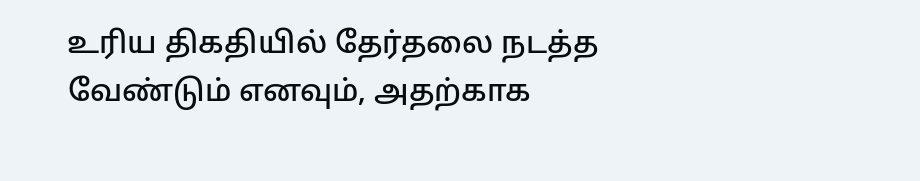உரிய திகதியில் தேர்தலை நடத்த வேண்டும் எனவும், அதற்காக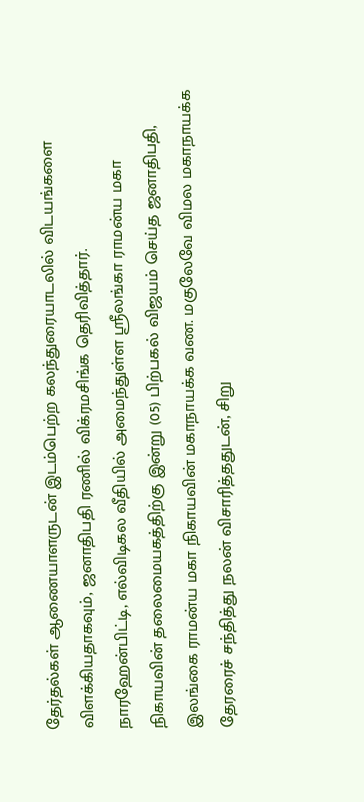தேர்தல்கள் ஆணையாளருடன் இடம்பெற்ற கலந்துரையாடலில் விடயங்களை விளக்கியதாகவும், ஜனாதிபதி ரணில் விக்ரமசிங்க தெரிவித்தார்.
நாரஹேன்பிட்டி, எல்விடிகல வீதியில் அமைந்துள்ள ஸ்ரீலங்கா ராமன்ய மகா நிகாயவின் தலைமையகத்திற்கு இன்று (05) பிற்பகல் விஜயம் செய்த ஜனாதிபதி, இலங்கை ராமன்ய மகா நிகாயவின் மகாநாயக்க வண. மகுலேவே விமல மகாநாயக்க தேரரைச் சந்தித்து நலன் விசாரித்ததுடன், சிறு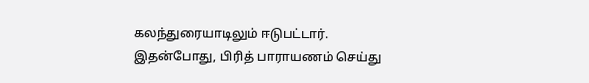கலந்துரையாடிலும் ஈடுபட்டார்.
இதன்போது, பிரித் பாராயணம் செய்து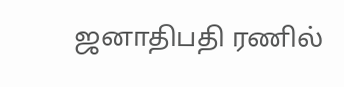ஜனாதிபதி ரணில்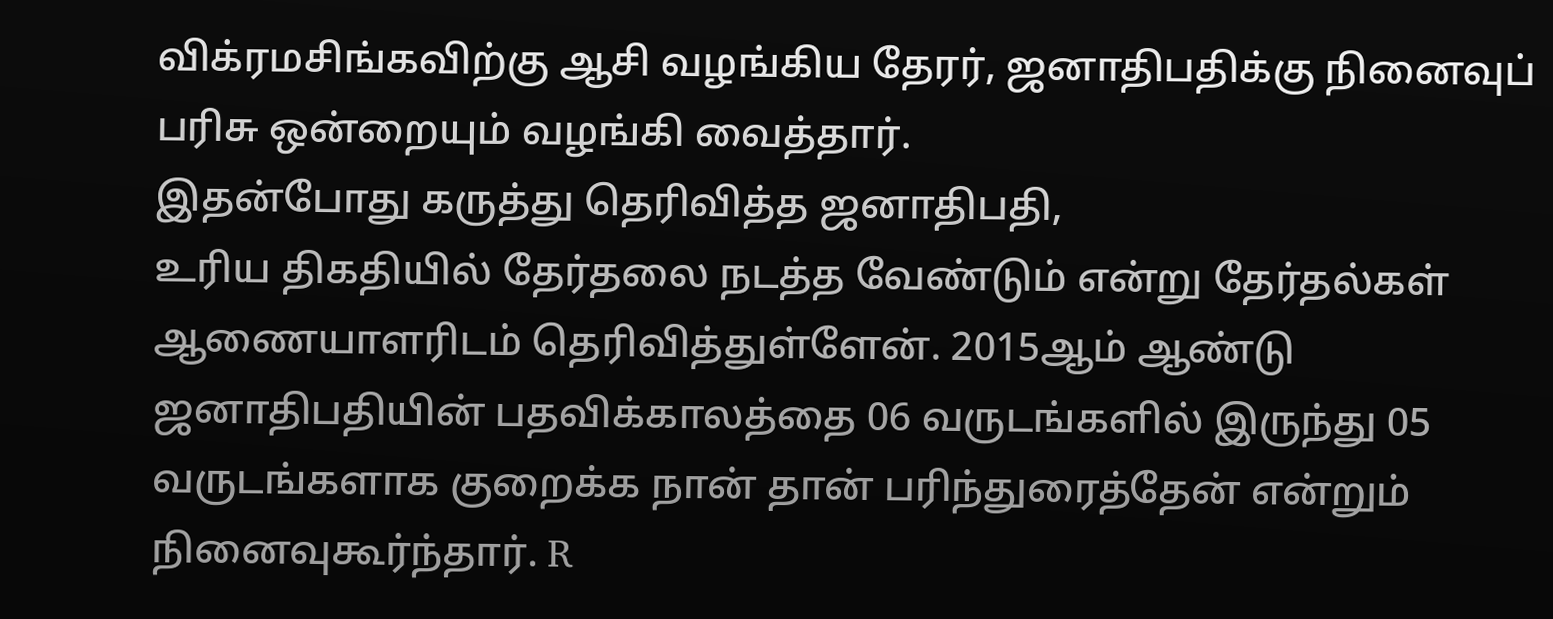விக்ரமசிங்கவிற்கு ஆசி வழங்கிய தேரர், ஜனாதிபதிக்கு நினைவுப் பரிசு ஒன்றையும் வழங்கி வைத்தார்.
இதன்போது கருத்து தெரிவித்த ஜனாதிபதி,
உரிய திகதியில் தேர்தலை நடத்த வேண்டும் என்று தேர்தல்கள் ஆணையாளரிடம் தெரிவித்துள்ளேன். 2015ஆம் ஆண்டு ஜனாதிபதியின் பதவிக்காலத்தை 06 வருடங்களில் இருந்து 05 வருடங்களாக குறைக்க நான் தான் பரிந்துரைத்தேன் என்றும் நினைவுகூர்ந்தார். R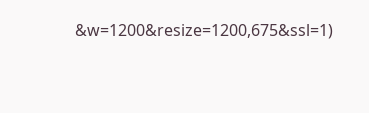&w=1200&resize=1200,675&ssl=1)